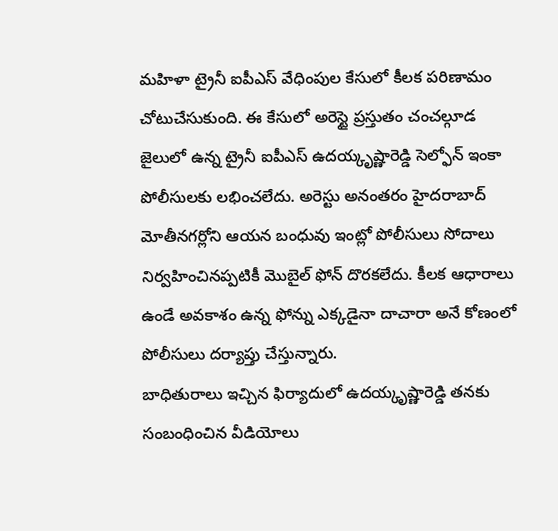మహిళా ట్రైనీ ఐపీఎస్ వేధింపుల కేసులో కీలక పరిణామం చోటుచేసుకుంది. ఈ కేసులో అరెస్టై ప్రస్తుతం చంచల్గూడ జైలులో ఉన్న ట్రైనీ ఐపీఎస్ ఉదయ్కృష్ణారెడ్డి సెల్ఫోన్ ఇంకా పోలీసులకు లభించలేదు. అరెస్టు అనంతరం హైదరాబాద్ మోతీనగర్లోని ఆయన బంధువు ఇంట్లో పోలీసులు సోదాలు నిర్వహించినప్పటికీ మొబైల్ ఫోన్ దొరకలేదు. కీలక ఆధారాలు ఉండే అవకాశం ఉన్న ఫోన్ను ఎక్కడైనా దాచారా అనే కోణంలో పోలీసులు దర్యాప్తు చేస్తున్నారు.
బాధితురాలు ఇచ్చిన ఫిర్యాదులో ఉదయ్కృష్ణారెడ్డి తనకు సంబంధించిన వీడియోలు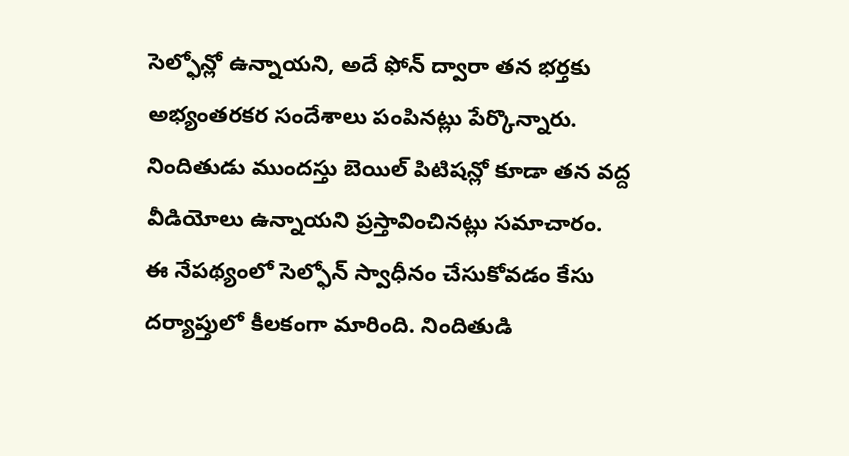సెల్ఫోన్లో ఉన్నాయని, అదే ఫోన్ ద్వారా తన భర్తకు అభ్యంతరకర సందేశాలు పంపినట్లు పేర్కొన్నారు. నిందితుడు ముందస్తు బెయిల్ పిటిషన్లో కూడా తన వద్ద వీడియోలు ఉన్నాయని ప్రస్తావించినట్లు సమాచారం. ఈ నేపథ్యంలో సెల్ఫోన్ స్వాధీనం చేసుకోవడం కేసు దర్యాప్తులో కీలకంగా మారింది. నిందితుడి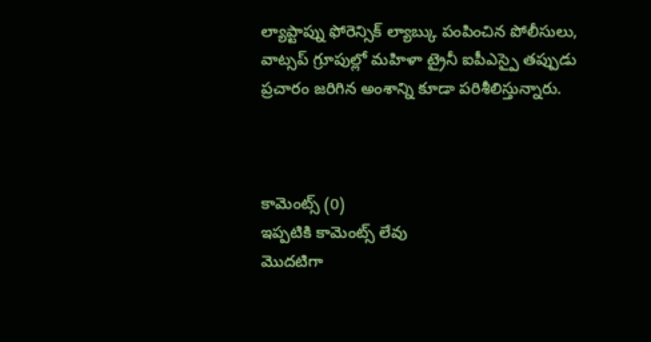ల్యాప్టాప్ను ఫోరెన్సిక్ ల్యాబ్కు పంపించిన పోలీసులు, వాట్సప్ గ్రూపుల్లో మహిళా ట్రైనీ ఐపీఎస్పై తప్పుడు ప్రచారం జరిగిన అంశాన్ని కూడా పరిశీలిస్తున్నారు.



కామెంట్స్ (0)
ఇప్పటికి కామెంట్స్ లేవు
మొదటిగా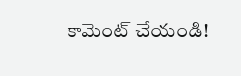కామెంట్ చేయండి!